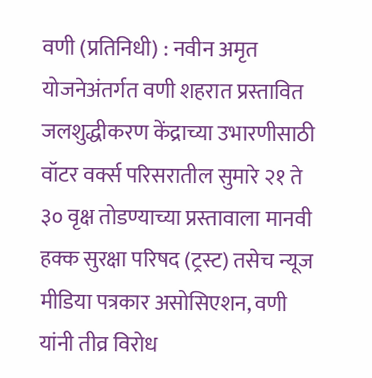वणी (प्रतिनिधी) : नवीन अमृत योजनेअंतर्गत वणी शहरात प्रस्तावित जलशुद्धीकरण केंद्राच्या उभारणीसाठी वॉटर वर्क्स परिसरातील सुमारे २१ ते ३० वृक्ष तोडण्याच्या प्रस्तावाला मानवी हक्क सुरक्षा परिषद (ट्रस्ट) तसेच न्यूज मीडिया पत्रकार असोसिएशन, वणी यांनी तीव्र विरोध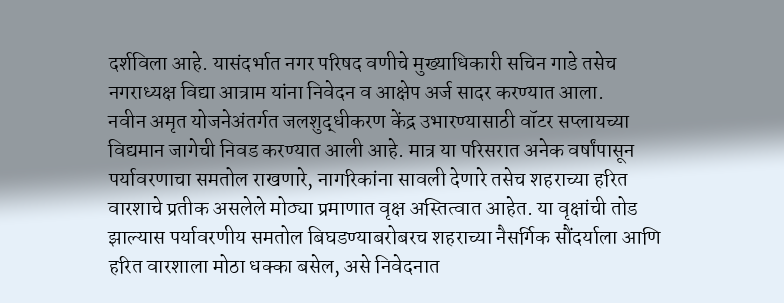दर्शविला आहे. यासंदर्भात नगर परिषद वणीचे मुख्याधिकारी सचिन गाडे तसेच नगराध्यक्ष विद्या आत्राम यांना निवेदन व आक्षेप अर्ज सादर करण्यात आला.
नवीन अमृत योजनेअंतर्गत जलशुद्धीकरण केंद्र उभारण्यासाठी वॉटर सप्लायच्या विद्यमान जागेची निवड करण्यात आली आहे. मात्र या परिसरात अनेक वर्षांपासून पर्यावरणाचा समतोल राखणारे, नागरिकांना सावली देणारे तसेच शहराच्या हरित वारशाचे प्रतीक असलेले मोठ्या प्रमाणात वृक्ष अस्तित्वात आहेत. या वृक्षांची तोड झाल्यास पर्यावरणीय समतोल बिघडण्याबरोबरच शहराच्या नैसर्गिक सौंदर्याला आणि हरित वारशाला मोठा धक्का बसेल, असे निवेदनात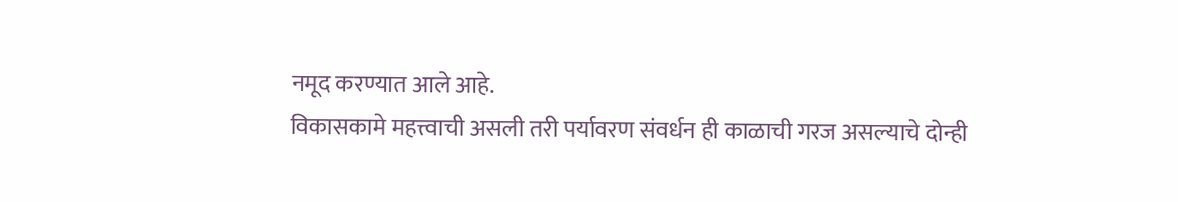नमूद करण्यात आले आहे.
विकासकामे महत्त्वाची असली तरी पर्यावरण संवर्धन ही काळाची गरज असल्याचे दोन्ही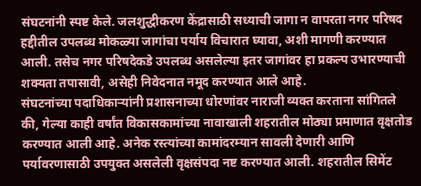संघटनांनी स्पष्ट केले. जलशुद्धीकरण केंद्रासाठी सध्याची जागा न वापरता नगर परिषद हद्दीतील उपलब्ध मोकळ्या जागांचा पर्याय विचारात घ्यावा, अशी मागणी करण्यात आली. तसेच नगर परिषदेकडे उपलब्ध असलेल्या इतर जागांवर हा प्रकल्प उभारण्याची शक्यता तपासावी, असेही निवेदनात नमूद करण्यात आले आहे.
संघटनांच्या पदाधिकाऱ्यांनी प्रशासनाच्या धोरणांवर नाराजी व्यक्त करताना सांगितले की, गेल्या काही वर्षांत विकासकामांच्या नावाखाली शहरातील मोठ्या प्रमाणात वृक्षतोड करण्यात आली आहे. अनेक रस्त्यांच्या कामांदरम्यान सावली देणारी आणि पर्यावरणासाठी उपयुक्त असलेली वृक्षसंपदा नष्ट करण्यात आली. शहरातील सिमेंट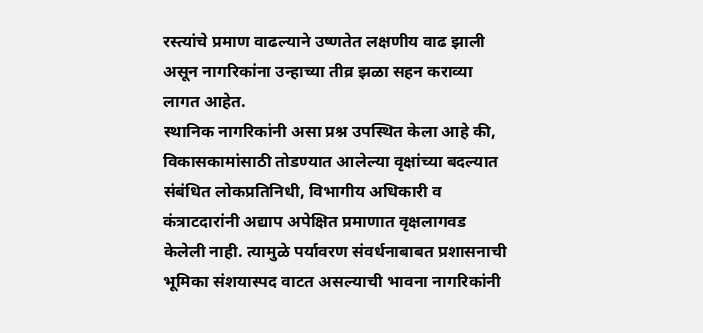रस्त्यांचे प्रमाण वाढल्याने उष्णतेत लक्षणीय वाढ झाली असून नागरिकांना उन्हाच्या तीव्र झळा सहन कराव्या लागत आहेत.
स्थानिक नागरिकांनी असा प्रश्न उपस्थित केला आहे की, विकासकामांसाठी तोडण्यात आलेल्या वृक्षांच्या बदल्यात संबंधित लोकप्रतिनिधी, विभागीय अधिकारी व कंत्राटदारांनी अद्याप अपेक्षित प्रमाणात वृक्षलागवड केलेली नाही. त्यामुळे पर्यावरण संवर्धनाबाबत प्रशासनाची भूमिका संशयास्पद वाटत असल्याची भावना नागरिकांनी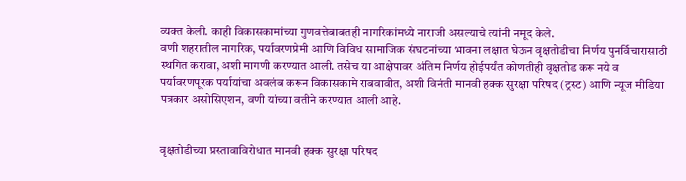व्यक्त केली. काही विकासकामांच्या गुणवत्तेबाबतही नागरिकांमध्ये नाराजी असल्याचे त्यांनी नमूद केले.
वणी शहरातील नागरिक, पर्यावरणप्रेमी आणि विविध सामाजिक संघटनांच्या भावना लक्षात घेऊन वृक्षतोडीचा निर्णय पुनर्विचारासाठी स्थगित करावा, अशी मागणी करण्यात आली. तसेच या आक्षेपावर अंतिम निर्णय होईपर्यंत कोणतीही वृक्षतोड करू नये व पर्यावरणपूरक पर्यायांचा अवलंब करून विकासकामे राबवावीत, अशी विनंती मानवी हक्क सुरक्षा परिषद (ट्रस्ट) आणि न्यूज मीडिया पत्रकार असोसिएशन, वणी यांच्या वतीने करण्यात आली आहे.


वृक्षतोडीच्या प्रस्तावाविरोधात मानवी हक्क सुरक्षा परिषद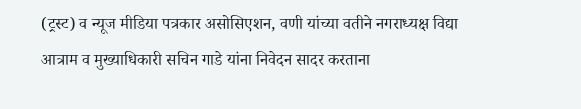(ट्रस्ट) व न्यूज मीडिया पत्रकार असोसिएशन, वणी यांच्या वतीने नगराध्यक्ष विद्या आत्राम व मुख्याधिकारी सचिन गाडे यांना निवेदन सादर करताना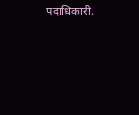पदाधिकारी.